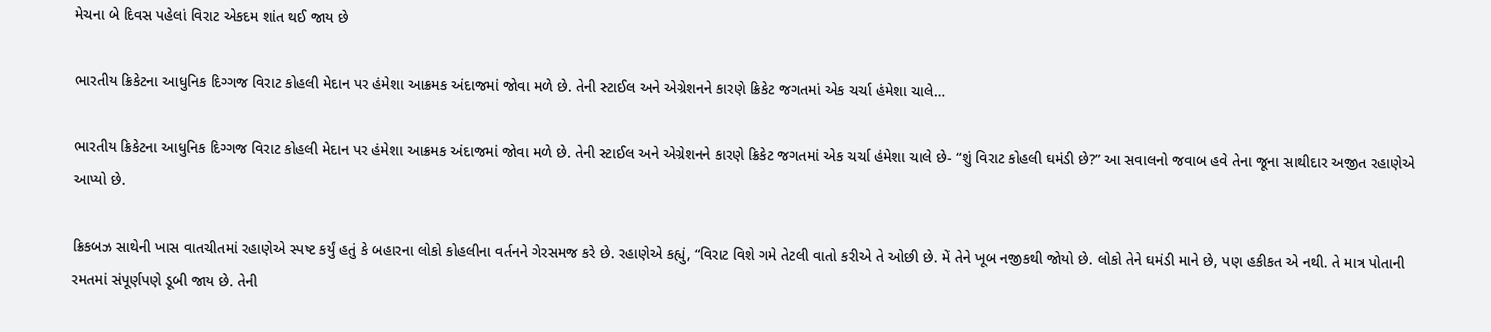મેચના બે દિવસ પહેલાં વિરાટ એકદમ શાંત થઈ જાય છે

ભારતીય ક્રિકેટના આધુનિક દિગ્ગજ વિરાટ કોહલી મેદાન પર હંમેશા આક્રમક અંદાજમાં જોવા મળે છે. તેની સ્ટાઈલ અને એગ્રેશનને કારણે ક્રિકેટ જગતમાં એક ચર્ચા હંમેશા ચાલે…

ભારતીય ક્રિકેટના આધુનિક દિગ્ગજ વિરાટ કોહલી મેદાન પર હંમેશા આક્રમક અંદાજમાં જોવા મળે છે. તેની સ્ટાઈલ અને એગ્રેશનને કારણે ક્રિકેટ જગતમાં એક ચર્ચા હંમેશા ચાલે છે- “શું વિરાટ કોહલી ઘમંડી છે?” આ સવાલનો જવાબ હવે તેના જૂના સાથીદાર અજીત રહાણેએ આપ્યો છે.

ક્રિકબઝ સાથેની ખાસ વાતચીતમાં રહાણેએ સ્પષ્ટ કર્યું હતું કે બહારના લોકો કોહલીના વર્તનને ગેરસમજ કરે છે. રહાણેએ કહ્યું, “વિરાટ વિશે ગમે તેટલી વાતો કરીએ તે ઓછી છે. મેં તેને ખૂબ નજીકથી જોયો છે. લોકો તેને ઘમંડી માને છે, પણ હકીકત એ નથી. તે માત્ર પોતાની રમતમાં સંપૂર્ણપણે ડૂબી જાય છે. તેની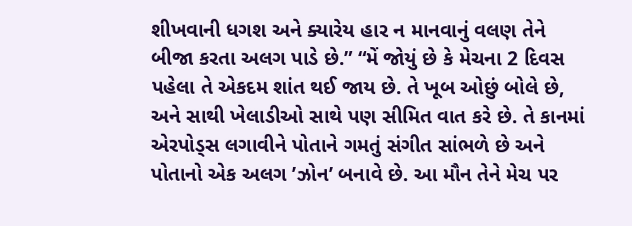શીખવાની ધગશ અને ક્યારેય હાર ન માનવાનું વલણ તેને બીજા કરતા અલગ પાડે છે.” “મેં જોયું છે કે મેચના 2 દિવસ પહેલા તે એકદમ શાંત થઈ જાય છે. તે ખૂબ ઓછું બોલે છે, અને સાથી ખેલાડીઓ સાથે પણ સીમિત વાત કરે છે. તે કાનમાં એરપોડ્સ લગાવીને પોતાને ગમતું સંગીત સાંભળે છે અને પોતાનો એક અલગ ’ઝોન’ બનાવે છે. આ મૌન તેને મેચ પર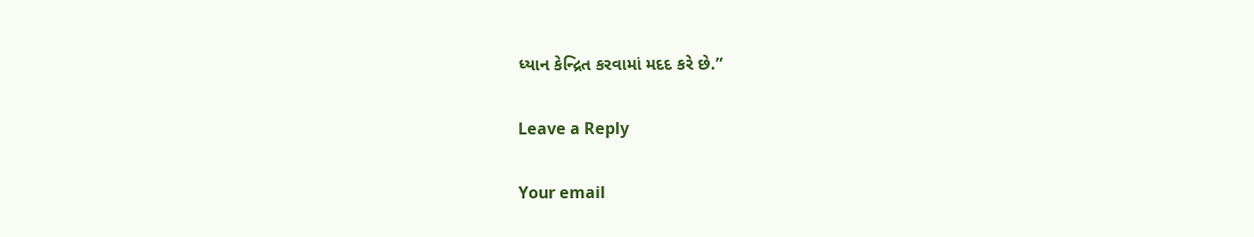ધ્યાન કેન્દ્રિત કરવામાં મદદ કરે છે.”

Leave a Reply

Your email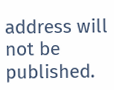address will not be published.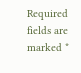Required fields are marked *